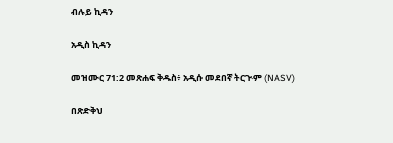ብሉይ ኪዳን

አዲስ ኪዳን

መዝሙር 71:2 መጽሐፍ ቅዱስ፥ አዲሱ መደበኛ ትርጒም (NASV)

በጽድቅህ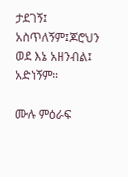ታደገኝ፤ አስጥለኝም፤ጆሮህን ወደ እኔ አዘንብል፤ አድነኝም።

ሙሉ ምዕራፍ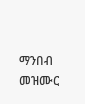ማንበብ መዝሙር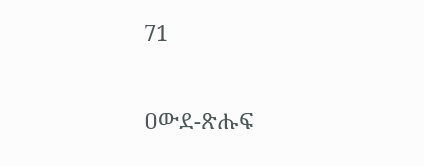71

ዐውደ-ጽሑፍ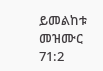ይመልከቱ መዝሙር 71:2